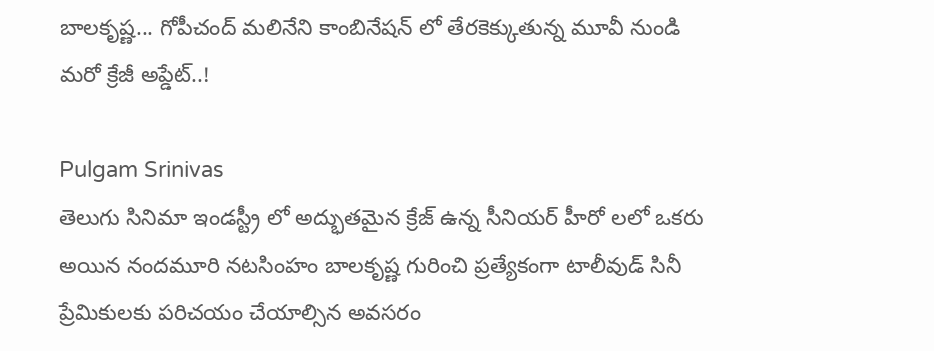బాలకృష్ణ... గోపీచంద్ మలినేని కాంబినేషన్ లో తేరకెక్కుతున్న మూవీ నుండి మరో క్రేజీ అప్డేట్..!

Pulgam Srinivas
తెలుగు సినిమా ఇండస్ట్రీ లో అద్భుతమైన క్రేజ్ ఉన్న సీనియర్ హీరో లలో ఒకరు అయిన నందమూరి నటసింహం బాలకృష్ణ గురించి ప్రత్యేకంగా టాలీవుడ్ సినీ ప్రేమికులకు పరిచయం చేయాల్సిన అవసరం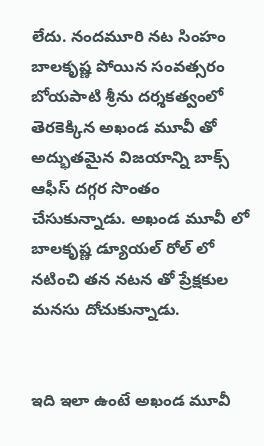లేదు. నందమూరి నట సింహం బాలకృష్ణ పోయిన సంవత్సరం బోయపాటి శ్రీను దర్శకత్వంలో తెరకెక్కిన అఖండ మూవీ తో అద్భుతమైన విజయాన్ని బాక్స్ ఆఫీస్ దగ్గర సొంతం చేసుకున్నాడు. అఖండ మూవీ లో బాలకృష్ణ డ్యూయల్ రోల్ లో నటించి తన నటన తో ప్రేక్షకుల మనసు దోచుకున్నాడు.


ఇది ఇలా ఉంటే అఖండ మూవీ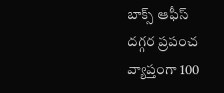బాక్స్ ఆఫీస్ దగ్గర ప్రపంచ వ్యాప్తంగా 100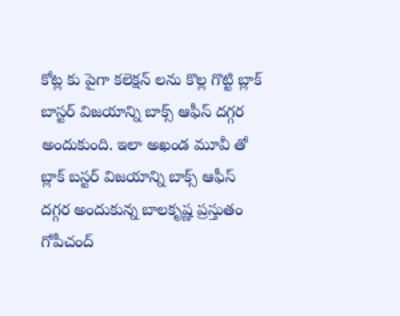కోట్ల కు పైగా కలెక్షన్ లను కొల్ల గొట్టి బ్లాక్ బాస్టర్ విజయాన్ని బాక్స్ ఆఫీస్ దగ్గర అందుకుంది. ఇలా అఖండ మూవీ తో బ్లాక్ బస్టర్ విజయాన్ని బాక్స్ ఆఫీస్ దగ్గర అందుకున్న బాలకృష్ణ ప్రస్తుతం గోపీచంద్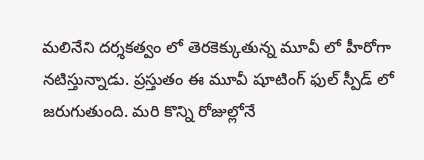మలినేని దర్శకత్వం లో తెరకెక్కుతున్న మూవీ లో హీరోగా నటిస్తున్నాడు. ప్రస్తుతం ఈ మూవీ షూటింగ్ ఫుల్ స్పీడ్ లో జరుగుతుంది. మరి కొన్ని రోజుల్లోనే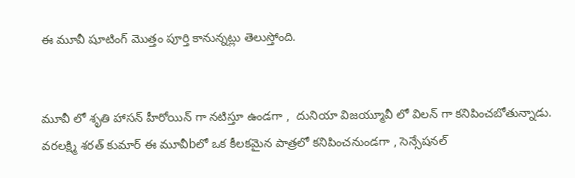ఈ మూవీ షూటింగ్ మొత్తం పూర్తి కానున్నట్లు తెలుస్తోంది.


మూవీ లో శృతి హాసన్ హీరోయిన్ గా నటిస్తూ ఉండగా ,  దునియా విజయ్మూవీ లో విలన్ గా కనిపించబోతున్నాడు. వరలక్ష్మి శరత్ కుమార్ ఈ మూవీbలో ఒక కీలకమైన పాత్రలో కనిపించనుండగా , సెన్సేషనల్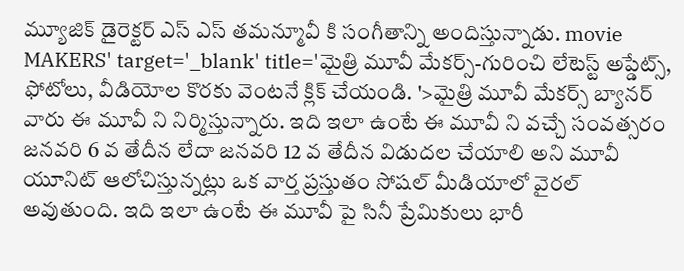మ్యూజిక్ డైరెక్టర్ ఎస్ ఎస్ తమన్మూవీ కి సంగీతాన్ని అందిస్తున్నాడు. movie MAKERS' target='_blank' title='మైత్రి మూవీ మేకర్స్-గురించి లేటెస్ట్ అప్డేట్స్, ఫోటోలు, వీడియోల కొరకు వెంటనే క్లిక్ చేయండి. '>మైత్రి మూవీ మేకర్స్ బ్యానర్ వారు ఈ మూవీ ని నిర్మిస్తున్నారు. ఇది ఇలా ఉంటే ఈ మూవీ ని వచ్చే సంవత్సరం జనవరి 6 వ తేదీన లేదా జనవరి 12 వ తేదీన విడుదల చేయాలి అని మూవీ యూనిట్ ఆలోచిస్తున్నట్లు ఒక వార్త ప్రస్తుతం సోషల్ మీడియాలో వైరల్ అవుతుంది. ఇది ఇలా ఉంటే ఈ మూవీ పై సినీ ప్రేమికులు భారీ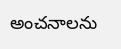అంచనాలను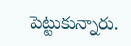పెట్టుకున్నారు.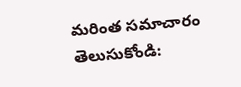మరింత సమాచారం తెలుసుకోండి: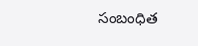సంబంధిత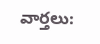వార్తలు: